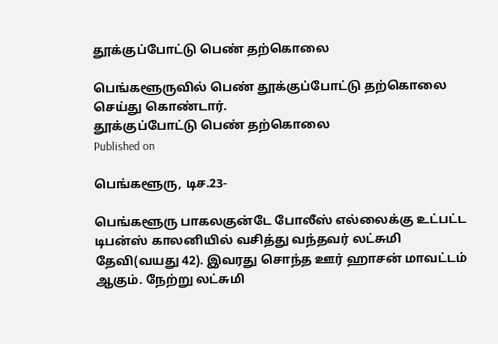தூக்குப்போட்டு பெண் தற்கொலை

பெங்களூருவில் பெண் தூக்குப்போட்டு தற்கொலை செய்து கொண்டார்.
தூக்குப்போட்டு பெண் தற்கொலை
Published on

பெங்களூரு, டிச.23-

பெங்களூரு பாகலகுன்டே போலீஸ் எல்லைக்கு உட்பட்ட டிபன்ஸ் காலனியில் வசித்து வந்தவர் லட்சுமி தேவி(வயது 42). இவரது சொந்த ஊர் ஹாசன் மாவட்டம் ஆகும். நேற்று லட்சுமி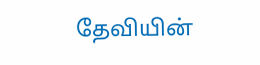தேவியின்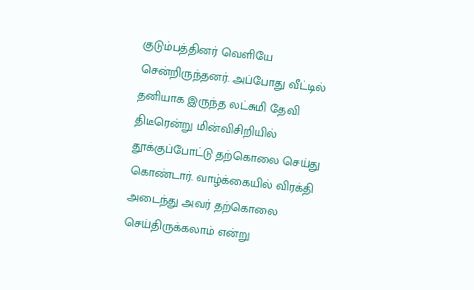குடும்பத்தினர் வெளியே சென்றிருந்தனர். அப்போது வீட்டில் தனியாக இருந்த லட்சுமி தேவி திடீரென்று மின்விசிறியில் தூக்குப்போட்டு தற்கொலை செய்து கொண்டார். வாழ்க்கையில் விரக்தி அடைந்து அவர் தற்கொலை செய்திருக்கலாம் என்று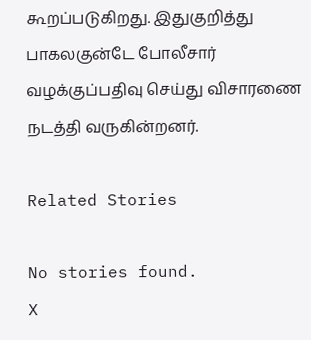கூறப்படுகிறது. இதுகுறித்து பாகலகுன்டே போலீசார் வழக்குப்பதிவு செய்து விசாரணை நடத்தி வருகின்றனர்.

Related Stories

No stories found.
X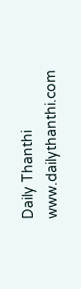Daily Thanthi
www.dailythanthi.com